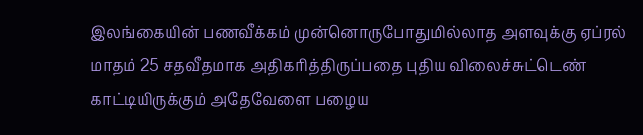இலங்கையின் பணவீக்கம் முன்னொருபோதுமில்லாத அளவுக்கு ஏப்ரல் மாதம் 25 சதவீதமாக அதிகரித்திருப்பதை புதிய விலைச்சுட்டெண் காட்டியிருக்கும் அதேவேளை பழைய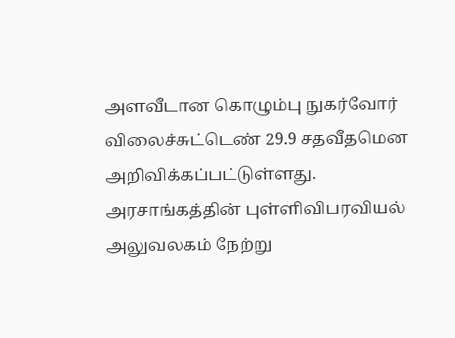அளவீடான கொழும்பு நுகர்வோர் விலைச்சுட்டெண் 29.9 சதவீதமென அறிவிக்கப்பட்டுள்ளது.
அரசாங்கத்தின் புள்ளிவிபரவியல் அலுவலகம் நேற்று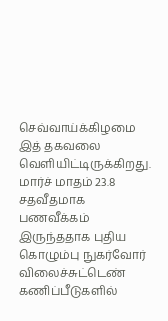செவ்வாய்க்கிழமை இத் தகவலை வெளியிட்டிருக்கிறது.
மார்ச் மாதம் 23.8 சதவீதமாக பணவீக்கம் இருந்ததாக புதிய கொழும்பு நுகர்வோர் விலைச்சுட்டெண் கணிப்பீடுகளில்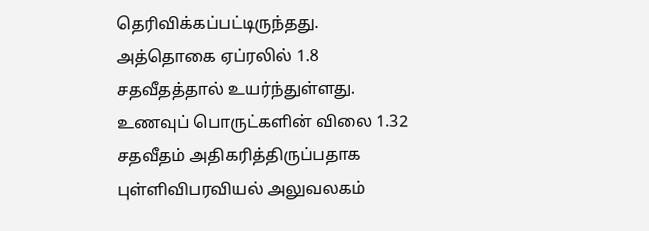தெரிவிக்கப்பட்டிருந்தது. அத்தொகை ஏப்ரலில் 1.8 சதவீதத்தால் உயர்ந்துள்ளது.
உணவுப் பொருட்களின் விலை 1.32 சதவீதம் அதிகரித்திருப்பதாக புள்ளிவிபரவியல் அலுவலகம்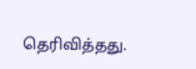தெரிவித்தது.